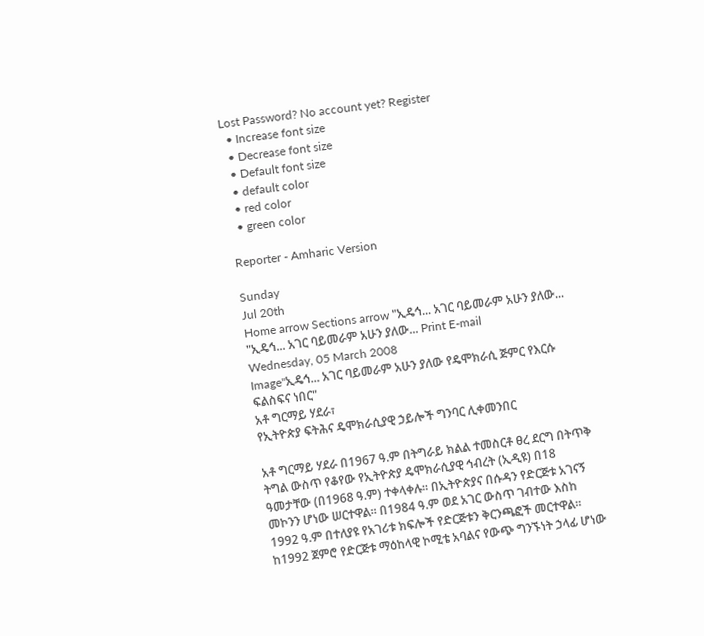Lost Password? No account yet? Register
  • Increase font size
  • Decrease font size
  • Default font size
  • default color
  • red color
  • green color

Reporter - Amharic Version

Sunday
Jul 20th
Home arrow Sections arrow "ኢዴኅ... አገር ባይመራም አሁን ያለው...
"ኢዴኅ... አገር ባይመራም አሁን ያለው... Print E-mail
Wednesday, 05 March 2008
Image"ኢዴኅ... አገር ባይመራም አሁን ያለው የዴሞክራሲ ጅምር የእርሱ ፍልስፍና ነበር"
አቶ ግርማይ ሃደራ፣
የኢትዮጵያ ፍትሕና ዴሞክራሲያዊ ኃይሎች ግንባር ሊቀመንበር

አቶ ግርማይ ሃደራ በ1967 ዓ.ም በትግራይ ክልል ተመስርቶ ፀረ ደርግ በትጥቅ ትግል ውስጥ የቆየው የኢትዮጵያ ዴሞክራሲያዊ ኅብረት (ኢዲዩ) በ18 ዓመታቸው (በ1968 ዓ.ም) ተቀላቀሉ፡፡ በኢትዮጵያና በሱዳን የድርጅቱ አገናኝ መኮንን ሆነው ሠርተዋል፡፡ በ1984 ዓ.ም ወደ አገር ውስጥ ገብተው እስከ 1992 ዓ.ም በተለያዩ የአገሪቱ ክፍሎች የድርጅቱን ቅርንጫፎች መርተዋል፡፡ ከ1992 ጀምሮ የድርጅቱ ማዕከላዊ ኮሚቴ አባልና የውጭ ግንኙነት ኃላፊ ሆነው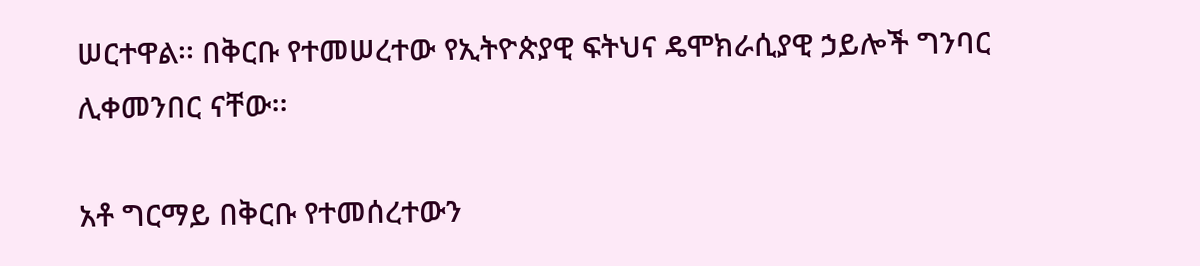ሠርተዋል፡፡ በቅርቡ የተመሠረተው የኢትዮጵያዊ ፍትህና ዴሞክራሲያዊ ኃይሎች ግንባር ሊቀመንበር ናቸው፡፡

አቶ ግርማይ በቅርቡ የተመሰረተውን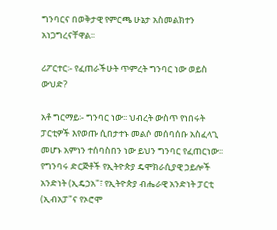ግንባርና በወቅታዊ የምርጫ ሁኔታ አስመልክተን አነጋግረናቸዋል፡፡

ሪፖርተር፡- የፈጠራችሁት ጥምረት ግንባር ነው ወይስ ውህድ?

አቶ ግርማይ፡- ግንባር ነው፡፡ ህብረት ውስጥ የነበሩት ፓርቲዎች እየወጡ ሲበታተኑ መልሶ መሰባሰቡ አስፈላጊ መሆኑ አምነን ተሰባስበን ነው ይህን ግንባር የፈጠርነው፡፡ የግንባሩ ድርጅቶች የኢትዮጵያ ዴሞክራሲያዊ ኃይሎች አንድነት (ኢዴኃአ"፣ የኢትዮጵያ ብሔራዊ አንድነት ፓርቲ (ኢብአፓ"ና የኦሮሞ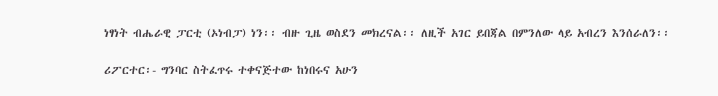ነፃነት ብሔራዊ ፓርቲ (ኦነብፓ) ነን፡፡ ብዙ ጊዜ ወስደን መክረናል፡፡ ለዚች አገር ይበጃል በምንለው ላይ አብረን እንሰራለን፡፡

ሪፖርተር፡- ግንባር ስትፈጥሩ ተቀናጅተው ከነበሩና አሁን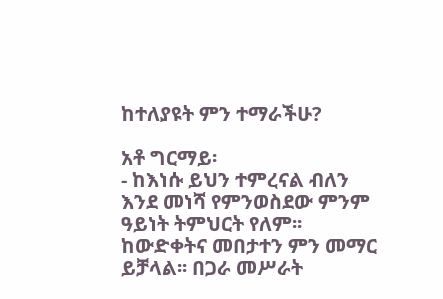ከተለያዩት ምን ተማራችሁ?

አቶ ግርማይ፡
- ከእነሱ ይህን ተምረናል ብለን እንደ መነሻ የምንወስደው ምንም ዓይነት ትምህርት የለም፡፡ ከውድቀትና መበታተን ምን መማር ይቻላል፡፡ በጋራ መሥራት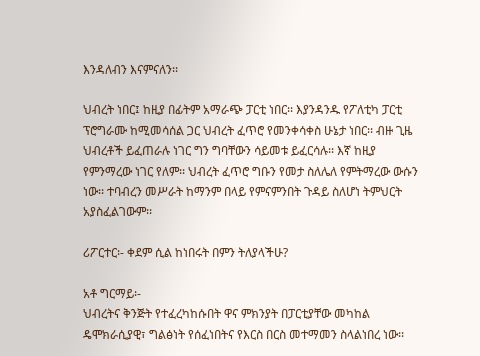እንዳለብን እናምናለን፡፡

ህብረት ነበር፤ ከዚያ በፊትም አማራጭ ፓርቲ ነበር፡፡ እያንዳንዱ የፖለቲካ ፓርቲ ፕሮግራሙ ከሚመሳሰል ጋር ህብረት ፈጥሮ የመንቀሳቀስ ሁኔታ ነበር፡፡ ብዙ ጊዜ ህብረቶች ይፈጠራሉ ነገር ግን ግባቸውን ሳይመቱ ይፈርሳሉ፡፡ እኛ ከዚያ የምንማረው ነገር የለም፡፡ ህብረት ፈጥሮ ግቡን የመታ ስለሌለ የምትማረው ውሱን ነው፡፡ ተባብረን መሥራት ከማንም በላይ የምናምንበት ጉዳይ ስለሆነ ትምህርት አያስፈልገውም፡፡

ሪፖርተር፡- ቀደም ሲል ከነበሩት በምን ትለያላችሁ?

አቶ ግርማይ፡-
ህብረትና ቅንጅት የተፈረካከሱበት ዋና ምክንያት በፓርቲያቸው መካከል ዴሞክራሲያዊ፣ ግልፅነት የሰፈነበትና የእርስ በርስ መተማመን ስላልነበረ ነው፡፡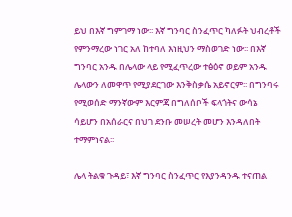ይህ በእኛ ግምገማ ነው፡፡ እኛ ግንባር ስንፈጥር ካለፉት ህብረቶች የምንማረው ነገር አለ ከተባለ እነዚህን ማስወገድ ነው፡፡ በእኛ ግንባር አንዱ በሌላው ላይ የሚፈጥረው ተፅዕኖ ወይም አንዱ ሌላውን ለመዋጥ የሚያደርገው እንቅስቃሴ አይኖርም፡፡ በግንባሩ የሚወሰድ ማንኛውም እርምጃ በግለሰቦች ፍላጎትና ውሳኔ ሳይሆን በአሰራርና በህገ ደንቡ መሠረት መሆን እንዳለበት ተማምነናል፡፡

ሌላ ትልቁ ጉዳይ፣ እኛ ግንባር ስንፈጥር የእያንዳንዱ ተናጠል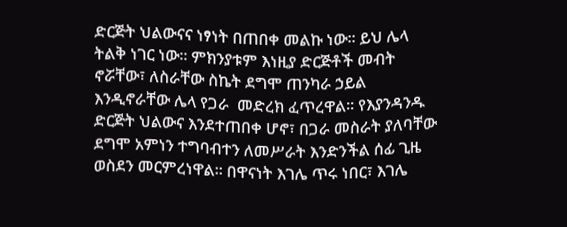ድርጅት ህልውናና ነፃነት በጠበቀ መልኩ ነው፡፡ ይህ ሌላ ትልቅ ነገር ነው፡፡ ምክንያቱም እነዚያ ድርጅቶች መብት ኖሯቸው፣ ለስራቸው ስኬት ደግሞ ጠንካራ ኃይል እንዲኖራቸው ሌላ የጋራ  መድረክ ፈጥረዋል፡፡ የእያንዳንዱ ድርጅት ህልውና እንደተጠበቀ ሆኖ፣ በጋራ መስራት ያለባቸው ደግሞ አምነን ተግባብተን ለመሥራት እንድንችል ሰፊ ጊዜ ወስደን መርምረነዋል፡፡ በዋናነት እገሌ ጥሩ ነበር፣ እገሌ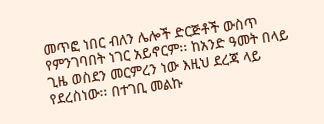መጥፎ ነበር ብለን ሌሎች ድርጅቶች ውስጥ የምንገባበት ነገር አይኖርም፡፡ ከአንድ ዓመት በላይ ጊዜ ወስደን መርምረን ነው እዚህ ደረጃ ላይ የደረስነው፡፡ በተገቢ መልኩ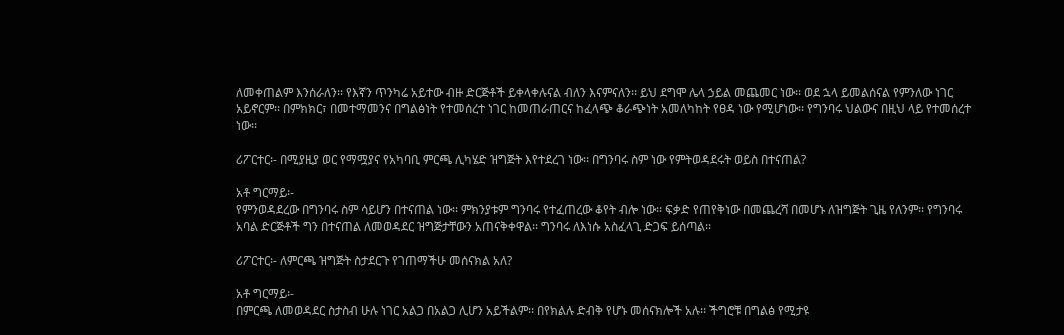ለመቀጠልም እንሰራለን፡፡ የእኛን ጥንካሬ አይተው ብዙ ድርጅቶች ይቀላቀሉናል ብለን እናምናለን፡፡ ይህ ደግሞ ሌላ ኃይል መጨመር ነው፡፡ ወደ ኋላ ይመልሰናል የምንለው ነገር አይኖርም፡፡ በምክክር፣ በመተማመንና በግልፅነት የተመሰረተ ነገር ከመጠራጠርና ከፈላጭ ቆራጭነት አመለካከት የፀዳ ነው የሚሆነው፡፡ የግንባሩ ህልውና በዚህ ላይ የተመሰረተ ነው፡፡

ሪፖርተር፡- በሚያዚያ ወር የማሟያና የአካባቢ ምርጫ ሊካሄድ ዝግጅት እየተደረገ ነው፡፡ በግንባሩ ስም ነው የምትወዳደሩት ወይስ በተናጠል?

አቶ ግርማይ፡-
የምንወዳደረው በግንባሩ ስም ሳይሆን በተናጠል ነው፡፡ ምክንያቱም ግንባሩ የተፈጠረው ቆየት ብሎ ነው፡፡ ፍቃድ የጠየቅነው በመጨረሻ በመሆኑ ለዝግጅት ጊዜ የለንም፡፡ የግንባሩ አባል ድርጅቶች ግን በተናጠል ለመወዳደር ዝግጅታቸውን አጠናቅቀዋል፡፡ ግንባሩ ለእነሱ አስፈላጊ ድጋፍ ይሰጣል፡፡

ሪፖርተር፡- ለምርጫ ዝግጅት ስታደርጉ የገጠማችሁ መሰናክል አለ?

አቶ ግርማይ፡-
በምርጫ ለመወዳደር ስታስብ ሁሉ ነገር አልጋ በአልጋ ሊሆን አይችልም፡፡ በየክልሉ ድብቅ የሆኑ መሰናክሎች አሉ፡፡ ችግሮቹ በግልፅ የሚታዩ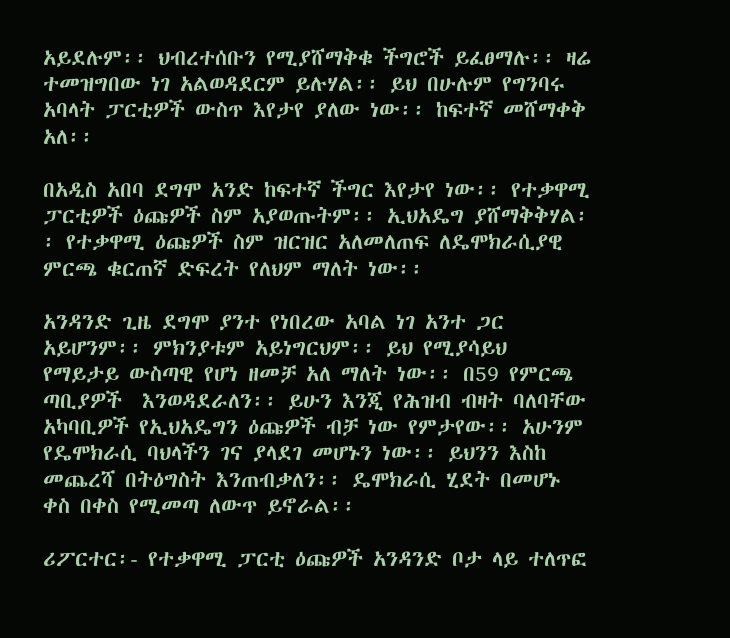አይደሉም፡፡ ህብረተሰቡን የሚያሸማቅቁ ችግሮች ይፈፀማሉ፡፡ ዛሬ ተመዝግበው ነገ አልወዳደርም ይሉሃል፡፡ ይህ በሁሉም የግንባሩ አባላት ፓርቲዎች ውስጥ እየታየ ያለው ነው፡፡ ከፍተኛ መሸማቀቅ አለ፡፡

በአዲስ አበባ ደግሞ አንድ ከፍተኛ ችግር እየታየ ነው፡፡ የተቃዋሚ ፓርቲዎች ዕጩዎች ስም አያወጡትም፡፡ ኢህአዴግ ያሸማቅቅሃል፡፡ የተቃዋሚ ዕጩዎች ስም ዝርዝር አለመለጠፍ ለዴሞክራሲያዊ ምርጫ ቁርጠኛ ድፍረት የለህም ማለት ነው፡፡

አንዳንድ ጊዜ ደግሞ ያንተ የነበረው አባል ነገ አንተ ጋር አይሆንም፡፡ ምክንያቱም አይነግርህም፡፡ ይህ የሚያሳይህ የማይታይ ውስጣዊ የሆነ ዘመቻ አለ ማለት ነው፡፡ በ59 የምርጫ ጣቢያዎች  እንወዳደራለን፡፡ ይሁን እንጂ የሕዝብ ብዛት ባለባቸው አካባቢዎች የኢህአዴግን ዕጩዎች ብቻ ነው የምታየው፡፡ አሁንም የዴሞክራሲ ባህላችን ገና ያላደገ መሆኑን ነው፡፡ ይህንን እስከ መጨረሻ በትዕግስት እንጠብቃለን፡፡ ዴሞክራሲ ሂደት በመሆኑ ቀስ በቀስ የሚመጣ ለውጥ ይኖራል፡፡

ሪፖርተር፡- የተቃዋሚ ፓርቲ ዕጩዎች አንዳንድ ቦታ ላይ ተለጥፎ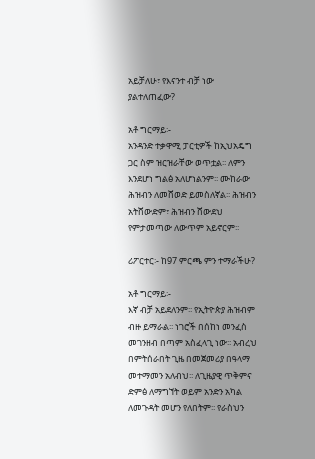አይቻለሁ፣ የእናንተ ብቻ ነው ያልተለጠፈው?

አቶ ግርማይ፡-
አንዳንድ ተቃዋሚ ፓርቲዎች ከኢህአዴግ ጋር ስም ዝርዝራቸው ወጥቷል፡፡ ለምን እንደሆነ ግልፅ አለሆነልንም፡፡ ሙከራው ሕዝብን ለመሸወድ ይመስለኛል፡፡ ሕዝብን አትሸውድም፣ ሕዝብን ሸውደህ የምታመጣው ለውጥም አይኖርም፡፡

ሪፖርተር፡- ከ97 ምርጫ ምን ተማራችሁ?

አቶ ግርማይ፡-
እኛ ብቻ አይደለንም፡፡ የኢትዮጵያ ሕዝብም ብዙ ይማራል፡፡ ነገሮች በሰከነ መንፈስ መገንዘብ በጣም አስፈላጊ ነው፡፡ አብረህ በምትሰራበት ጊዜ በመጀመሪያ በዓላማ መተማመን አለብህ፡፡ ለጊዜያዊ ጥቅምና ድምፅ ለማግኘት ወይም አንድን አካል ለመጉዳት መሆን የለበትም፡፡ የራስህን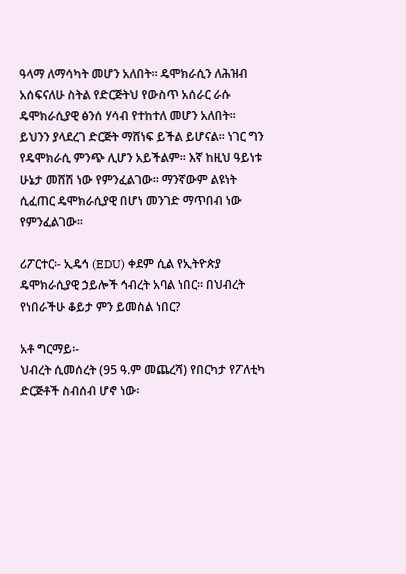ዓላማ ለማሳካት መሆን አለበት፡፡ ዴሞክራሲን ለሕዝብ አሰፍናለሁ ስትል የድርጅትህ የውስጥ አሰራር ራሱ ዴሞክራሲያዊ ፅንሰ ሃሳብ የተከተለ መሆን አለበት፡፡ ይህንን ያላደረገ ድርጅት ማሸነፍ ይችል ይሆናል፡፡ ነገር ግን የዴሞክራሲ ምንጭ ሊሆን አይችልም፡፡ እኛ ከዚህ ዓይነቱ ሁኔታ መሸሽ ነው የምንፈልገው፡፡ ማንኛውም ልዩነት ሲፈጠር ዴሞክራሲያዊ በሆነ መንገድ ማጥበብ ነው የምንፈልገው፡፡

ሪፖርተር፡- ኢዴኅ (EDU) ቀደም ሲል የኢትዮጵያ ዴሞክራሲያዊ ኃይሎች ኅብረት አባል ነበር፡፡ በህብረት የነበራችሁ ቆይታ ምን ይመስል ነበር?

አቶ ግርማይ፡-
ህብረት ሲመሰረት (95 ዓ.ም መጨረሻ) የበርካታ የፖለቲካ ድርጅቶች ስብሰብ ሆኖ ነው፡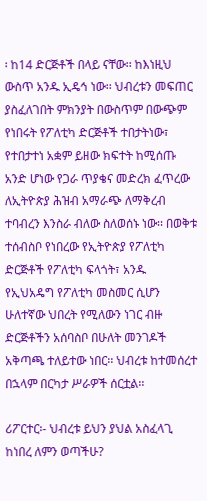፡ ከ14 ድርጅቶች በላይ ናቸው፡፡ ከእነዚህ ውስጥ አንዱ ኢዴኅ ነው፡፡ ህብረቱን መፍጠር ያስፈለገበት ምክንያት በውስጥም በውጭም የነበሩት የፖለቲካ ድርጅቶች ተበታትነው፣ የተበታተነ አቋም ይዘው ክፍተት ከሚሰጡ አንድ ሆነው የጋራ ጥያቄና መድረክ ፈጥረው ለኢትዮጵያ ሕዝብ አማራጭ ለማቅረብ ተባብረን እንስራ ብለው ስለወሰኑ ነው፡፡ በወቅቱ ተሰብስቦ የነበረው የኢትዮጵያ የፖለቲካ ድርጅቶች የፖለቲካ ፍላጎት፣ አንዱ የኢህአዴግ የፖለቲካ መስመር ሲሆን ሁለተኛው ህበረት የሚለውን ነገር ብዙ ድርጅቶችን አሰባስቦ በሁለት መንገዶች አቅጣጫ ተለይተው ነበር፡፡ ህብረቱ ከተመሰረተ በኋላም በርካታ ሥራዎች ሰርቷል፡፡

ሪፖርተር፡- ህብረቱ ይህን ያህል አስፈላጊ ከነበረ ለምን ወጣችሁ?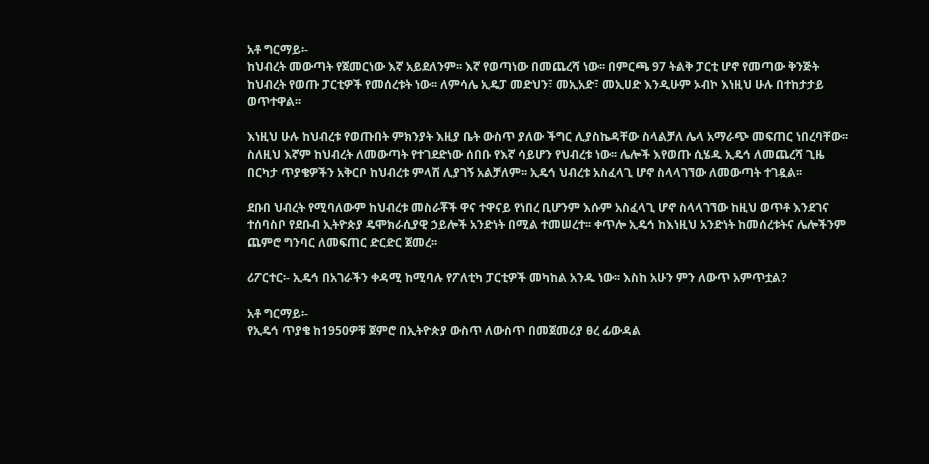አቶ ግርማይ፡-
ከህብረት መውጣት የጀመርነው እኛ አይደለንም፡፡ እኛ የወጣነው በመጨረሻ ነው፡፡ በምርጫ 97 ትልቅ ፓርቲ ሆኖ የመጣው ቅንጅት ከህብረት የወጡ ፓርቲዎች የመሰረቱት ነው፡፡ ለምሳሌ ኢዴፓ መድህን፣ መኢአድ፣ መኢሀድ እንዲሁም ኦብኮ እነዚህ ሁሉ በተከታታይ ወጥተዋል፡፡

እነዚህ ሁሉ ከህብረቱ የወጡበት ምክንያት እዚያ ቤት ውስጥ ያለው ችግር ሊያስኬዳቸው ስላልቻለ ሌላ አማራጭ መፍጠር ነበረባቸው፡፡ ስለዚህ እኛም ከህብረት ለመውጣት የተገደድነው ሰበቡ የእኛ ሳይሆን የህብረቱ ነው፡፡ ሌሎች እየወጡ ሲሄዱ ኢዴኅ ለመጨረሻ ጊዜ በርካታ ጥያቄዎችን አቅርቦ ከህብረቱ ምላሽ ሊያገኝ አልቻለም፡፡ ኢዴኅ ህብረቱ አስፈላጊ ሆኖ ስላላገኘው ለመውጣት ተገዷል፡፡

ደቡበ ህብረት የሚባለውም ከህብረቱ መስራቾች ዋና ተዋናይ የነበረ ቢሆንም እሱም አስፈላጊ ሆኖ ስላላገኘው ከዚህ ወጥቶ እንደገና ተሰባስቦ የደቡብ ኢትዮጵያ ዴሞክራሲያዊ ኃይሎች አንድነት በሚል ተመሠረተ፡፡ ቀጥሎ ኢዴኅ ከእነዚህ አንድነት ከመሰረቱትና ሌሎችንም ጨምሮ ግንባር ለመፍጠር ድርድር ጀመረ፡፡

ሪፖርተር፡- ኢዴኅ በአገራችን ቀዳሚ ከሚባሉ የፖለቲካ ፓርቲዎች መካከል አንዱ ነው፡፡ እስከ አሁን ምን ለውጥ አምጥቷል?

አቶ ግርማይ፡-
የኢዴኅ ጥያቄ ከ1950ዎቹ ጀምሮ በኢትዮጵያ ውስጥ ለውስጥ በመጀመሪያ ፀረ ፊውዳል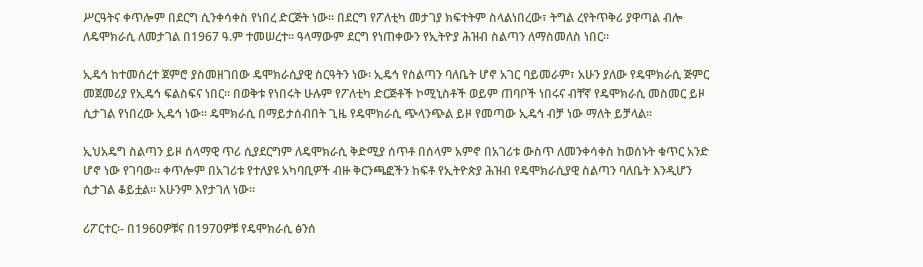ሥርዓትና ቀጥሎም በደርግ ሲንቀሳቀስ የነበረ ድርጅት ነው፡፡ በደርግ የፖለቲካ መታገያ ክፍተትም ስላልነበረው፣ ትግል ረየትጥቅሪ ያዋጣል ብሎ ለዴሞክራሲ ለመታገል በ1967 ዓ.ም ተመሠረተ፡፡ ዓላማውም ደርግ የነጠቀውን የኢትዮያ ሕዝብ ስልጣን ለማስመለስ ነበር፡፡

ኢዴኅ ከተመሰረተ ጀምሮ ያስመዘገበው ዴሞክራሲያዊ ስርዓትን ነው፡ ኢዴኅ የስልጣን ባለቤት ሆኖ አገር ባይመራም፣ አሁን ያለው የዴሞክራሲ ጅምር መጀመሪያ የኢዴኅ ፍልስፍና ነበር፡፡ በወቅቱ የነበሩት ሁሉም የፖለቲካ ድርጅቶች ኮሚኒስቶች ወይም ጠባቦች ነበሩና ብቸኛ የዴሞክራሲ መስመር ይዞ ሲታገል የነበረው ኢዴኅ ነው፡፡ ዴሞክራሲ በማይታሰብበት ጊዜ የዴሞክራሲ ጭላንጭል ይዞ የመጣው ኢዴኅ ብቻ ነው ማለት ይቻላል፡፡

ኢህአዴግ ስልጣን ይዞ ሰላማዊ ጥሪ ሲያደርግም ለዴሞክራሲ ቅድሚያ ሰጥቶ በሰላም አምኖ በአገሪቱ ውስጥ ለመንቀሳቀስ ከወሰኑት ቁጥር አንድ ሆኖ ነው የገባው፡፡ ቀጥሎም በአገሪቱ የተለያዩ አካባቢዎች ብዙ ቅርንጫፎችን ከፍቶ የኢትዮጵያ ሕዝብ የዴሞክራሲያዊ ስልጣን ባለቤት እንዲሆን ሲታገል ቆይቷል፡፡ አሁንም እየታገለ ነው፡፡

ሪፖርተር፡- በ1960ዎቹና በ1970ዎቹ የዴሞክራሲ ፅንሰ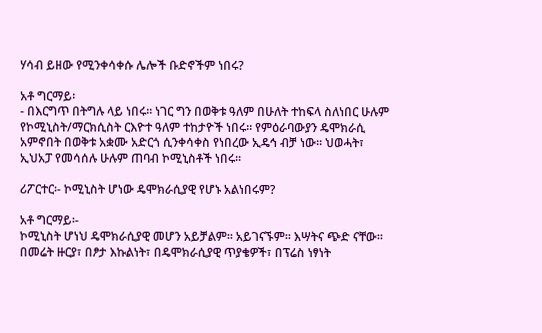ሃሳብ ይዘው የሚንቀሳቀሱ ሌሎች ቡድኖችም ነበሩ?

አቶ ግርማይ፡
- በእርግጥ በትግሉ ላይ ነበሩ፡፡ ነገር ግን በወቅቱ ዓለም በሁለት ተከፍላ ስለነበር ሁሉም የኮሚኒስት/ማርክሲስት ርእዮተ ዓለም ተከታዮች ነበሩ፡፡ የምዕራባውያን ዴሞክራሲ አምኖበት በወቅቱ አቋሙ አድርጎ ሲንቀሳቀስ የነበረው ኢዴኅ ብቻ ነው፡፡ ህወሓት፣ ኢህአፓ የመሳሰሉ ሁሉም ጠባብ ኮሚኒስቶች ነበሩ፡፡

ሪፖርተር፡- ኮሚኒስት ሆነው ዴሞክራሲያዊ የሆኑ አልነበሩም?

አቶ ግርማይ፡-
ኮሚኒስት ሆነህ ዴሞክራሲያዊ መሆን አይቻልም፡፡ አይገናኙም፡፡ እሣትና ጭድ ናቸው፡፡ በመሬት ዙርያ፣ በፆታ እኩልነት፣ በዴሞክራሲያዊ ጥያቄዎች፣ በፕሬስ ነፃነት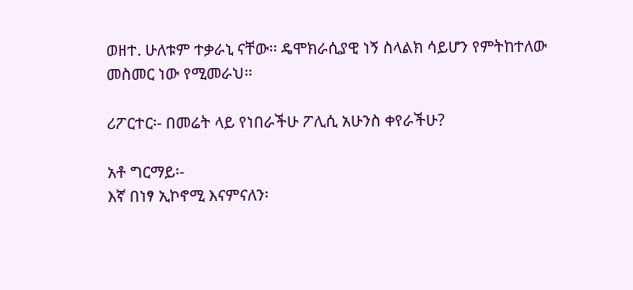ወዘተ. ሁለቱም ተቃራኒ ናቸው፡፡ ዴሞክራሲያዊ ነኝ ስላልክ ሳይሆን የምትከተለው መስመር ነው የሚመራህ፡፡

ሪፖርተር፡- በመሬት ላይ የነበራችሁ ፖሊሲ አሁንስ ቀየራችሁ?

አቶ ግርማይ፡-
እኛ በነፃ ኢኮኖሚ እናምናለን፡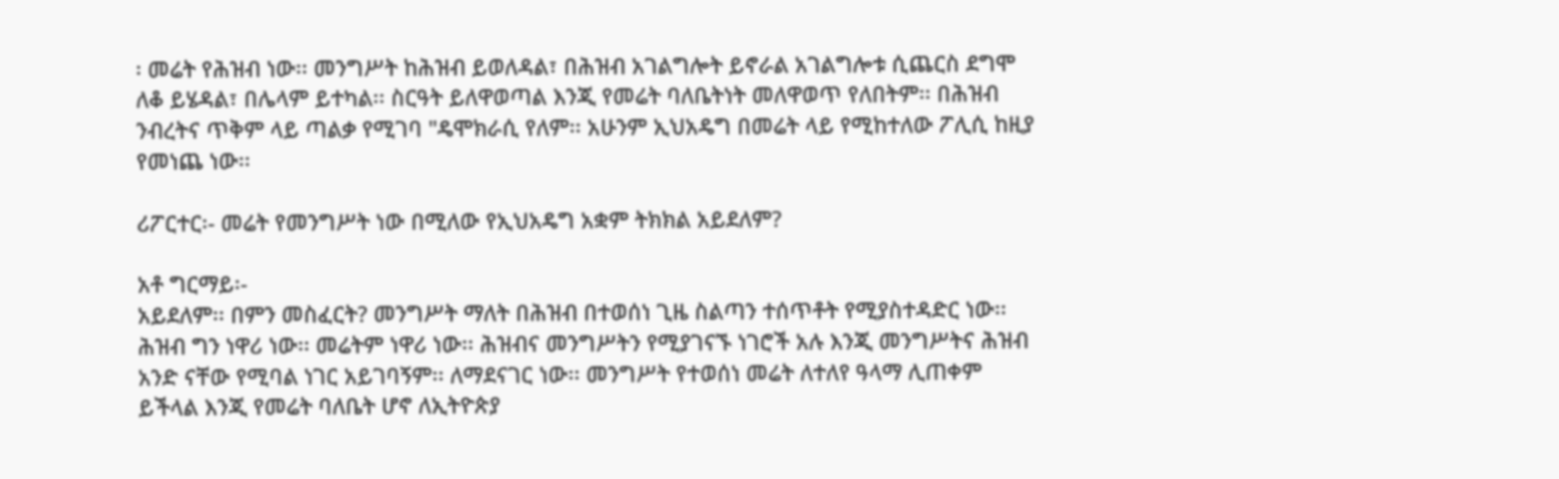፡ መሬት የሕዝብ ነው፡፡ መንግሥት ከሕዝብ ይወለዳል፣ በሕዝብ አገልግሎት ይኖራል አገልግሎቱ ሲጨርስ ደግሞ ለቆ ይሄዳል፣ በሌላም ይተካል፡፡ ስርዓት ይለዋወጣል እንጂ የመሬት ባለቤትነት መለዋወጥ የለበትም፡፡ በሕዝብ ንብረትና ጥቅም ላይ ጣልቃ የሚገባ "ዴሞክራሲ የለም፡፡ አሁንም ኢህአዴግ በመሬት ላይ የሚከተለው ፖሊሲ ከዚያ የመነጨ ነው፡፡

ሪፖርተር፡- መሬት የመንግሥት ነው በሚለው የኢህአዴግ አቋም ትክክል አይደለም?

አቶ ግርማይ፡-
አይደለም፡፡ በምን መስፈርት? መንግሥት ማለት በሕዝብ በተወሰነ ጊዜ ስልጣን ተሰጥቶት የሚያስተዳድር ነው፡፡ ሕዝብ ግን ነዋሪ ነው፡፡ መሬትም ነዋሪ ነው፡፡ ሕዝብና መንግሥትን የሚያገናኙ ነገሮች አሉ እንጂ መንግሥትና ሕዝብ አንድ ናቸው የሚባል ነገር አይገባኝም፡፡ ለማደናገር ነው፡፡ መንግሥት የተወሰነ መሬት ለተለየ ዓላማ ሊጠቀም ይችላል እንጂ የመሬት ባለቤት ሆኖ ለኢትዮጵያ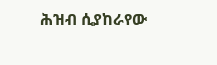ሕዝብ ሲያከራየው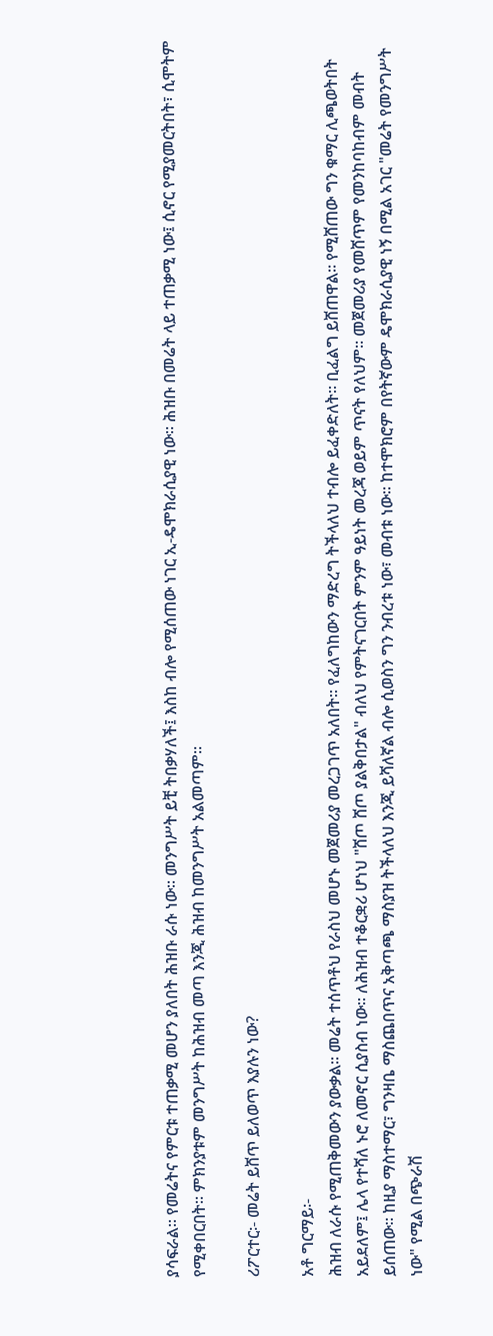ያሳፍራል፡፡ የመሬትና የምርቱ ተጠቃሚ መሆን ያለበት ሕዝቡ ራሱ ነው፡፡ መንግሥት ይቺ ትበቃሃለች፤ እስከ ብሎ የሚሰጠው ነገር ኢ-ዴሞክራሲያዊ ነው፡፡ ሕዝቡ በመሬት ላይ ተጠቃሚ ነው፤ ሲኖር የሚያመርትበት፣ ሲሞትም የሚቀበርበት፡፡ ምክንያቱም መንግሥት ከሕዝብ መጣ እንጂ ሕዝብ ከመንግሥት አልመጣም፡፡

ሪፖርተር፡- መሬት ይሸጥ ይለወጥ እያሉን ነው?

አቶ ግርማይ፡-
ሕዝብ ለራሱ የሚጠቅመውን ያውቃል፡፡ መሬት ተሰጥቶህ የራስህ መሆኑ መጀመሪያ መረጋገጥ አለበት፡፡ የፈለግከውን ማድረግ ትችላለህ ተብሎ ይፈቀድለት፡፡ ቢፈልግ ይሸጠዋል፡፡ የሚሸጠው ግን ቁማር ሊጫወትበት አይደለም፤ ሌላ የተሻለ ኑሮ ለመኖር ሲያስብ ነው፡፡ ለሕዝብ ተቆርቋሪ ሆነህ "ሸጦ ሸጦ ያልቅበታል" ብለህ የምትናገርበት ምንም ዓይነት መረጃ ወይም ጥናት የለህም፡፡ መጀመሪያ የመሸጥም የመንከባከብም መብት ይሰጠው፡፡ ከዚያ ማስተማር፣ ግንዛቤ ማስጨበጥና አቅጣጫ ማስያዝ ትችላለህ እንጂ ይሻለኛል ብሎ ሲወስን ግን ንብረቱ ነው፣ መብቱ ነው፡፡ ከተሞክሮም በየትኛውም ዴሞክራሲያዊ ነኝ በሚል አገር "መሬት የመንግሥት ነው" የሚል በጭራሽ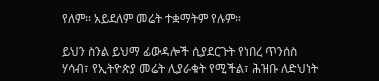የለም፡፡ አይደለም መሬት ተቋማትም የሉም፡፡

ይህን ስንል ይህማ ፊውዳሎች ሲያደርጉት የነበረ ጥንሰስ ሃሳብ፣ የኢትዮጵያ መሬት ሊያራቁት የሚችል፣ ሕዝቡ ለድህነት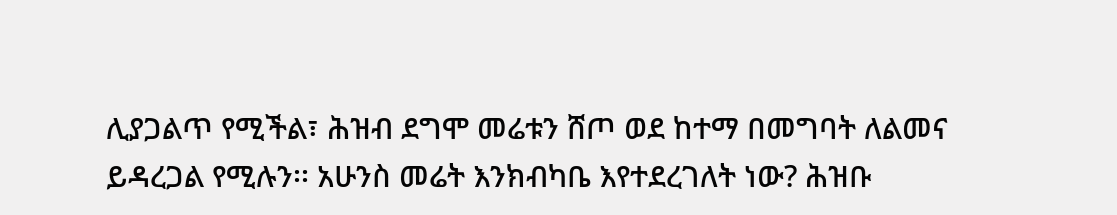ሊያጋልጥ የሚችል፣ ሕዝብ ደግሞ መሬቱን ሸጦ ወደ ከተማ በመግባት ለልመና ይዳረጋል የሚሉን፡፡ አሁንስ መሬት እንክብካቤ እየተደረገለት ነው? ሕዝቡ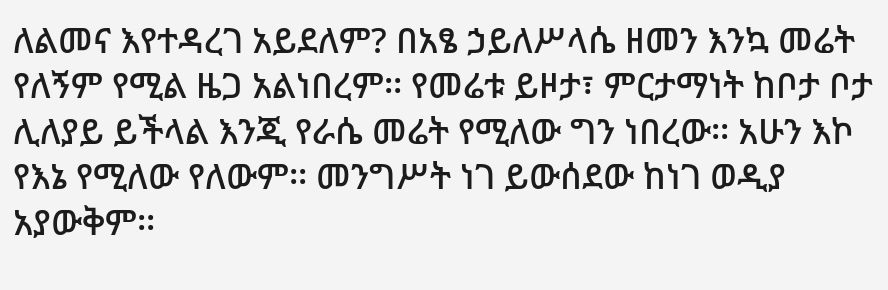ለልመና እየተዳረገ አይደለም? በአፄ ኃይለሥላሴ ዘመን እንኳ መሬት የለኝም የሚል ዜጋ አልነበረም፡፡ የመሬቱ ይዞታ፣ ምርታማነት ከቦታ ቦታ ሊለያይ ይችላል እንጂ የራሴ መሬት የሚለው ግን ነበረው፡፡ አሁን እኮ የእኔ የሚለው የለውም፡፡ መንግሥት ነገ ይውሰደው ከነገ ወዲያ አያውቅም፡፡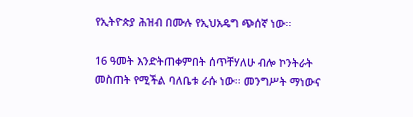የኢትዮጵያ ሕዝብ በሙሉ የኢህአዴግ ጭሰኛ ነው፡፡

16 ዓመት እንድትጠቀምበት ሰጥቸሃለሁ ብሎ ኮንትራት መስጠት የሚችል ባለቤቱ ራሱ ነው፡፡ መንግሥት ማነውና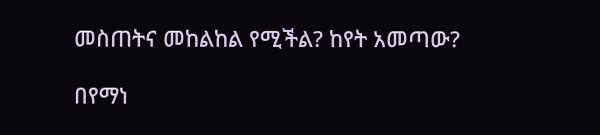መስጠትና መከልከል የሚችል? ከየት አመጣው?

በየማነ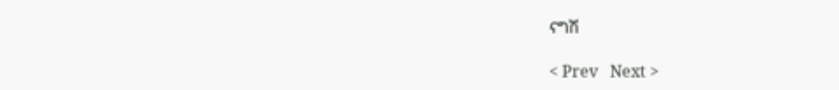ናግሽ

< Prev   Next >